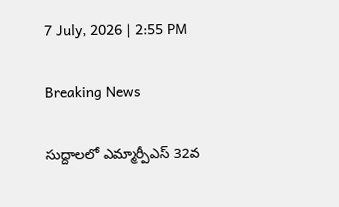7 July, 2026 | 2:55 PM

Breaking News

సుద్దాలలో ఎమ్మార్పీఎస్ 32వ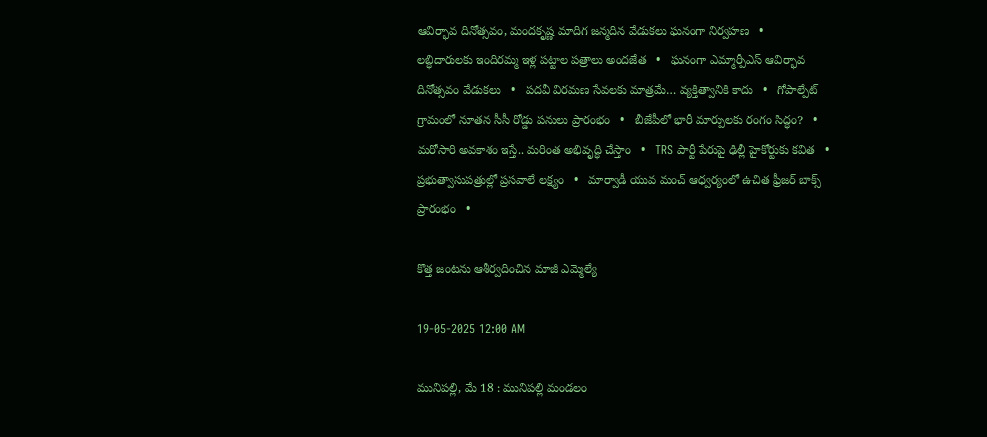ఆవిర్భావ దినోత్సవం, మందకృష్ణ మాదిగ జన్మదిన వేడుకలు ఘనంగా నిర్వహణ   •   లబ్ధిదారులకు ఇందిరమ్మ ఇళ్ల పట్టాల పత్రాలు అందజేత   •   ఘనంగా ఎమ్మార్పీఎస్ ఆవిర్భావ దినోత్సవం వేడుకలు   •   పదవీ విరమణ సేవలకు మాత్రమే… వ్యక్తిత్వానికి కాదు   •   గోపాల్పేట్ గ్రామంలో నూతన సీసీ రోడ్డు పనులు ప్రారంభం   •   బీజేపీలో భారీ మార్పులకు రంగం సిద్ధం?   •   మరోసారి అవకాశం ఇస్తే.. మరింత అభివృద్ధి చేస్తాం   •   TRS పార్టీ పేరుపై ఢిల్లీ హైకోర్టుకు కవిత   •   ప్రభుత్వాసుపత్రుల్లో ప్రసవాలే లక్ష్యం   •   మార్వాడీ యువ మంచ్ ఆధ్వర్యంలో ఉచిత ఫ్రీజర్ బాక్స్ ప్రారంభం   •

కొత్త జంటను ఆశీర్వదించిన మాజీ ఎమ్మెల్యే

19-05-2025 12:00 AM

మునిపల్లి, మే 18 : మునిపల్లి మండలం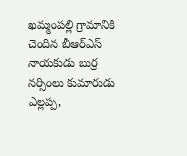ఖమ్మంపల్లి గ్రామానికి చెందిన బీఆర్‌ఎస్ నాయకుడు బుర్ర నర్సింలు కుమారుడు ఎల్లప్ప,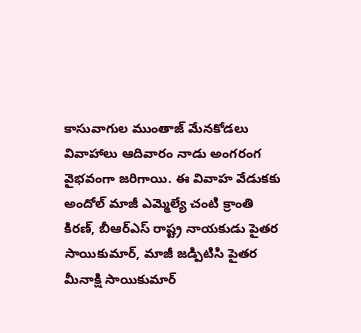కాసువాగుల ముంతాజ్ మేనకోడలు వివాహాలు ఆదివారం నాడు అంగరంగ వైభవంగా జరిగాయి. ఈ వివాహ వేడుకకు అందోల్ మాజీ ఎమ్మెల్యే చంటి క్రాంతి కిరణ్, బీఆర్‌ఎస్ రాష్ట్ర నాయకుడు పైతర సాయికుమార్, మాజీ జడ్పిటిసి పైతర మీనాక్షి సాయికుమార్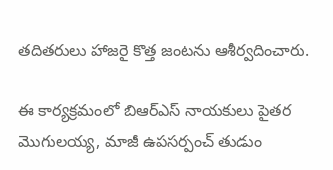తదితరులు హాజరై కొత్త జంటను ఆశీర్వదించారు.

ఈ కార్యక్రమంలో బిఆర్‌ఎస్ నాయకులు పైతర మొగులయ్య, మాజీ ఉపసర్పంచ్ తుడుం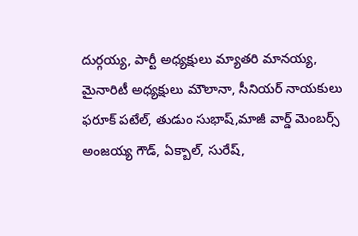దుర్గయ్య, పార్టీ అధ్యక్షులు మ్యాతరి మానయ్య,  మైనారిటీ అధ్యక్షులు మౌలానా, సీనియర్ నాయకులు ఫరూక్ పటేల్, తుడుం సుభాష్,మాజీ వార్డ్ మెంబర్స్ అంజయ్య గౌడ్, ఏక్బాల్, సురేష్,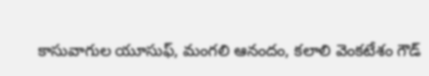కాసువాగుల యూసుఫ్, మంగలి ఆనందం, కలాలి వెంకటేశం గౌడ్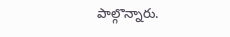పాల్గొన్నారు.